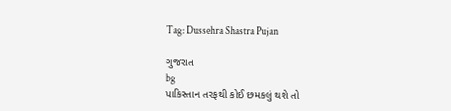Tag: Dussehra Shastra Pujan

ગુજરાત
bg
પાકિસ્તાન તરફથી કોઈ છમકલું થશે તો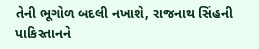તેની ભૂગોળ બદલી નખાશે, રાજનાથ સિંહની પાકિસ્તાનને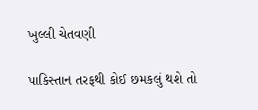ખુલ્લી ચેતવણી

પાકિસ્તાન તરફથી કોઈ છમકલું થશે તો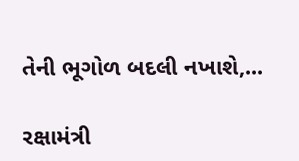તેની ભૂગોળ બદલી નખાશે,...

રક્ષામંત્રી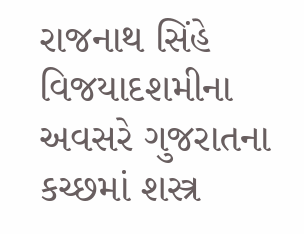રાજનાથ સિંહે વિજયાદશમીના અવસરે ગુજરાતના કચ્છમાં શસ્ત્ર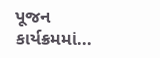પૂજન કાર્યક્રમમાં...